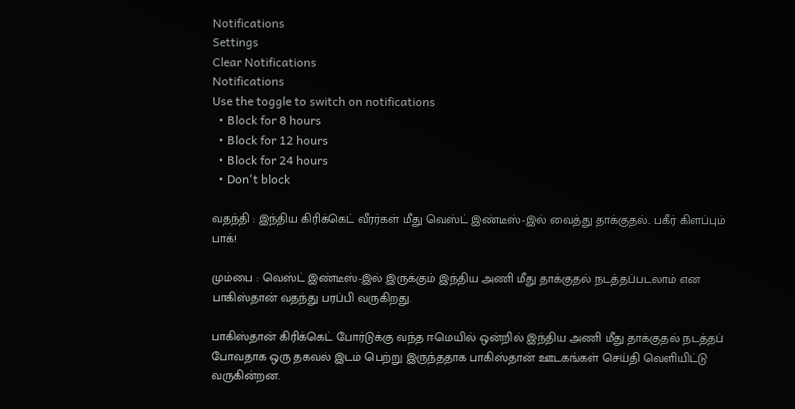Notifications
Settings
Clear Notifications
Notifications
Use the toggle to switch on notifications
  • Block for 8 hours
  • Block for 12 hours
  • Block for 24 hours
  • Don't block

வதந்தி : இந்திய கிரிக்கெட் வீரர்கள் மீது வெஸ்ட் இண்டீஸ்-இல் வைத்து தாக்குதல்.. பகீர் கிளப்பும் பாக்!

மும்பை : வெஸ்ட் இண்டீஸ்-இல் இருக்கும் இந்திய அணி மீது தாக்குதல் நடத்தப்படலாம் என பாகிஸ்தான் வதந்து பரப்பி வருகிறது.

பாகிஸ்தான் கிரிக்கெட் போர்டுக்கு வந்த ஈமெயில் ஒன்றில் இந்திய அணி மீது தாக்குதல் நடத்தப் போவதாக ஒரு தகவல் இடம் பெற்று இருந்ததாக பாகிஸ்தான் ஊடகங்கள் செய்தி வெளியிட்டு வருகின்றன.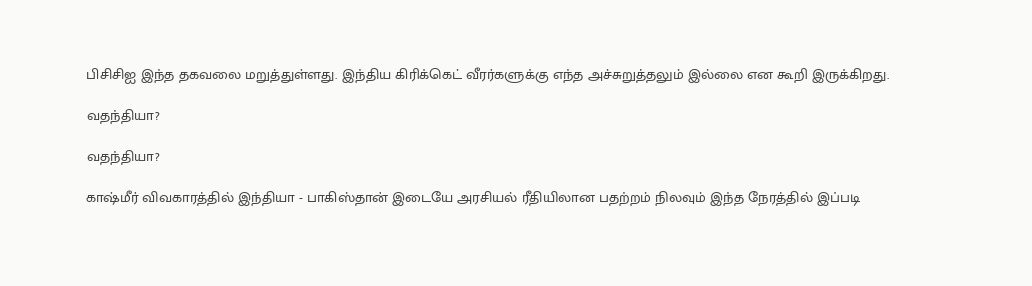பிசிசிஐ இந்த தகவலை மறுத்துள்ளது. இந்திய கிரிக்கெட் வீரர்களுக்கு எந்த அச்சுறுத்தலும் இல்லை என கூறி இருக்கிறது.

வதந்தியா?

வதந்தியா?

காஷ்மீர் விவகாரத்தில் இந்தியா - பாகிஸ்தான் இடையே அரசியல் ரீதியிலான பதற்றம் நிலவும் இந்த நேரத்தில் இப்படி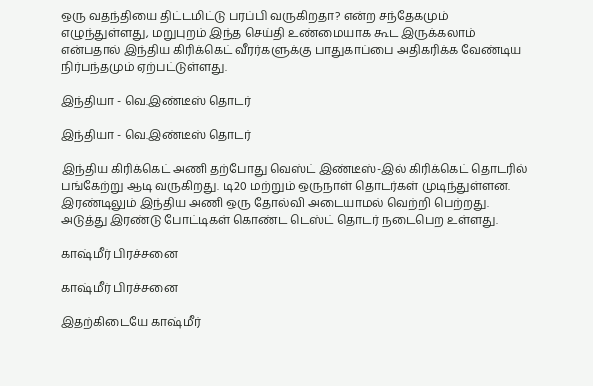ஒரு வதந்தியை திட்டமிட்டு பரப்பி வருகிறதா? என்ற சந்தேகமும் எழுந்துள்ளது, மறுபுறம் இந்த செய்தி உண்மையாக கூட இருக்கலாம் என்பதால் இந்திய கிரிக்கெட் வீரர்களுக்கு பாதுகாப்பை அதிகரிக்க வேண்டிய நிர்பந்தமும் ஏற்பட்டுள்ளது.

இந்தியா - வெ.இண்டீஸ் தொடர்

இந்தியா - வெ.இண்டீஸ் தொடர்

இந்திய கிரிக்கெட் அணி தற்போது வெஸ்ட் இண்டீஸ்-இல் கிரிக்கெட் தொடரில் பங்கேற்று ஆடி வருகிறது. டி20 மற்றும் ஒருநாள் தொடர்கள் முடிந்துள்ளன. இரண்டிலும் இந்திய அணி ஒரு தோல்வி அடையாமல் வெற்றி பெற்றது. அடுத்து இரண்டு போட்டிகள் கொண்ட டெஸ்ட் தொடர் நடைபெற உள்ளது.

காஷ்மீர் பிரச்சனை

காஷ்மீர் பிரச்சனை

இதற்கிடையே காஷ்மீர்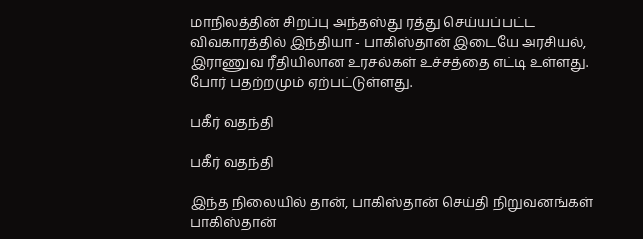மாநிலத்தின் சிறப்பு அந்தஸ்து ரத்து செய்யப்பட்ட விவகாரத்தில் இந்தியா - பாகிஸ்தான் இடையே அரசியல், இராணுவ ரீதியிலான உரசல்கள் உச்சத்தை எட்டி உள்ளது. போர் பதற்றமும் ஏற்பட்டுள்ளது.

பகீர் வதந்தி

பகீர் வதந்தி

இந்த நிலையில் தான், பாகிஸ்தான் செய்தி நிறுவனங்கள் பாகிஸ்தான்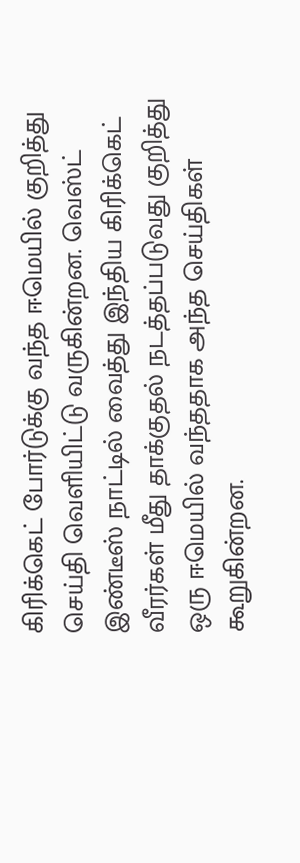கிரிக்கெட் போர்டுக்கு வந்த ஈமெயில் குறித்து செய்தி வெளியிட்டு வருகின்றன. வெஸ்ட் இண்டீஸ் நாட்டில் வைத்து இந்திய கிரிக்கெட் வீரர்கள் மீது தாக்குதல் நடத்தப்படுவது குறித்து ஒரு ஈமெயில் வந்ததாக அந்த செய்திகள் கூறுகின்றன.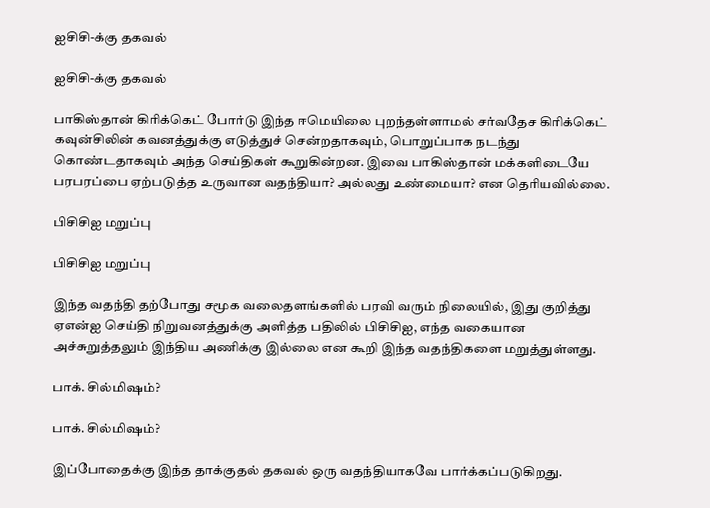ஐசிசி-க்கு தகவல்

ஐசிசி-க்கு தகவல்

பாகிஸ்தான் கிரிக்கெட் போர்டு இந்த ஈமெயிலை புறந்தள்ளாமல் சர்வதேச கிரிக்கெட் கவுன்சிலின் கவனத்துக்கு எடுத்துச் சென்றதாகவும், பொறுப்பாக நடந்து கொண்டதாகவும் அந்த செய்திகள் கூறுகின்றன. இவை பாகிஸ்தான் மக்களிடையே பரபரப்பை ஏற்படுத்த உருவான வதந்தியா? அல்லது உண்மையா? என தெரியவில்லை.

பிசிசிஐ மறுப்பு

பிசிசிஐ மறுப்பு

இந்த வதந்தி தற்போது சமூக வலைதளங்களில் பரவி வரும் நிலையில், இது குறித்து ஏஎன்ஐ செய்தி நிறுவனத்துக்கு அளித்த பதிலில் பிசிசிஐ, எந்த வகையான அச்சுறுத்தலும் இந்திய அணிக்கு இல்லை என கூறி இந்த வதந்திகளை மறுத்துள்ளது.

பாக். சில்மிஷம்?

பாக். சில்மிஷம்?

இப்போதைக்கு இந்த தாக்குதல் தகவல் ஒரு வதந்தியாகவே பார்க்கப்படுகிறது.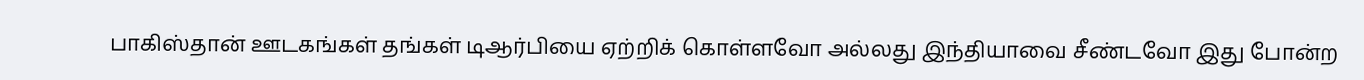பாகிஸ்தான் ஊடகங்கள் தங்கள் டிஆர்பியை ஏற்றிக் கொள்ளவோ அல்லது இந்தியாவை சீண்டவோ இது போன்ற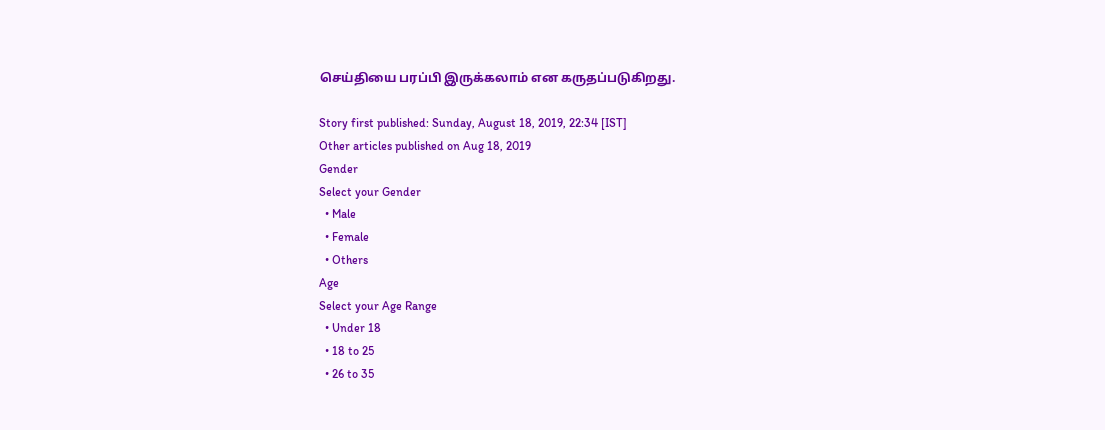செய்தியை பரப்பி இருக்கலாம் என கருதப்படுகிறது.

Story first published: Sunday, August 18, 2019, 22:34 [IST]
Other articles published on Aug 18, 2019
Gender
Select your Gender
  • Male
  • Female
  • Others
Age
Select your Age Range
  • Under 18
  • 18 to 25
  • 26 to 35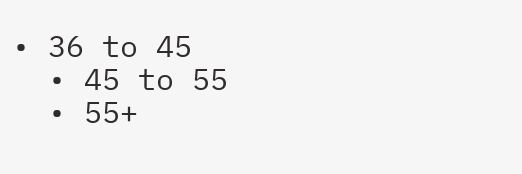• 36 to 45
  • 45 to 55
  • 55+